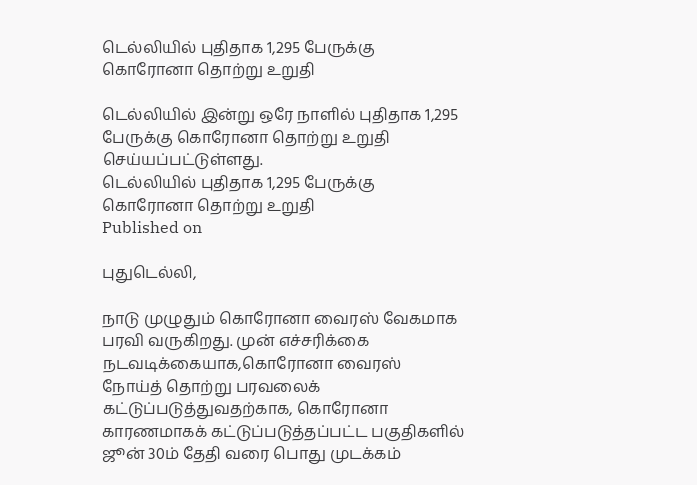டெல்லியில் புதிதாக 1,295 பேருக்கு கொரோனா தொற்று உறுதி

டெல்லியில் இன்று ஒரே நாளில் புதிதாக 1,295 பேருக்கு கொரோனா தொற்று உறுதி செய்யப்பட்டுள்ளது.
டெல்லியில் புதிதாக 1,295 பேருக்கு கொரோனா தொற்று உறுதி
Published on

புதுடெல்லி,

நாடு முழுதும் கொரோனா வைரஸ் வேகமாக பரவி வருகிறது. முன் எச்சரிக்கை நடவடிக்கையாக,கொரோனா வைரஸ் நோய்த் தொற்று பரவலைக் கட்டுப்படுத்துவதற்காக, கொரோனா காரணமாகக் கட்டுப்படுத்தப்பட்ட பகுதிகளில் ஜூன் 30ம் தேதி வரை பொது முடக்கம்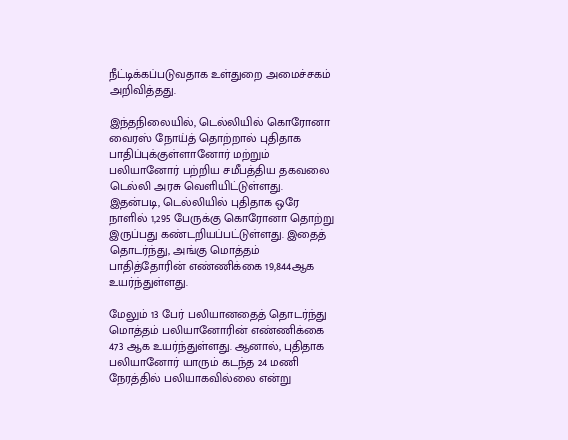நீட்டிக்கப்படுவதாக உள்துறை அமைச்சகம் அறிவித்தது.

இந்தநிலையில், டெல்லியில் கொரோனா வைரஸ் நோய்த் தொற்றால் புதிதாக பாதிப்புக்குள்ளானோர் மற்றும் பலியானோர் பற்றிய சமீபத்திய தகவலை டெல்லி அரசு வெளியிட்டுள்ளது. இதன்படி, டெல்லியில் புதிதாக ஒரே நாளில் 1,295 பேருக்கு கொரோனா தொற்று இருப்பது கண்டறியப்பட்டுள்ளது. இதைத் தொடர்ந்து, அங்கு மொத்தம் பாதித்தோரின் எண்ணிக்கை 19,844ஆக உயர்ந்துள்ளது.

மேலும் 13 பேர் பலியானதைத் தொடர்ந்து மொத்தம் பலியானோரின் எண்ணிக்கை 473 ஆக உயர்ந்துள்ளது. ஆனால், புதிதாக பலியானோர் யாரும் கடந்த 24 மணி நேரத்தில் பலியாகவில்லை என்று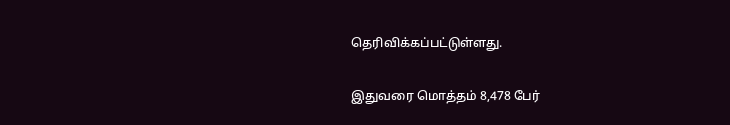தெரிவிக்கப்பட்டுள்ளது.

இதுவரை மொத்தம் 8,478 பேர்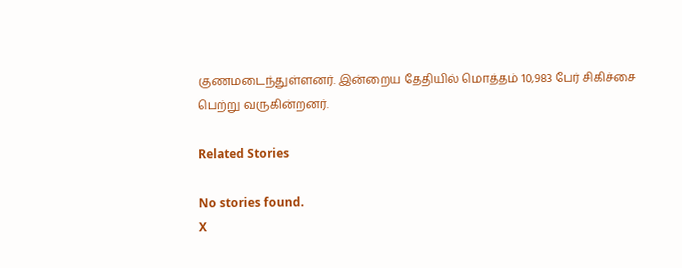குணமடைந்துள்ளனர். இன்றைய தேதியில் மொத்தம் 10,983 பேர் சிகிச்சை பெற்று வருகின்றனர்.

Related Stories

No stories found.
X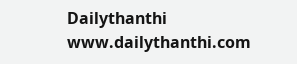Dailythanthi
www.dailythanthi.com